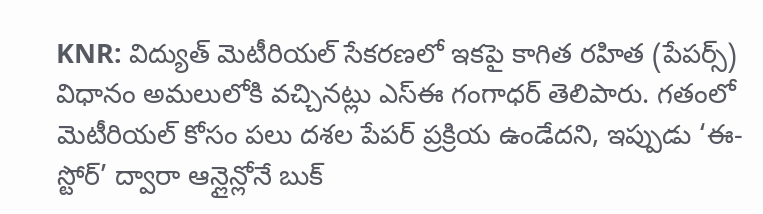KNR: విద్యుత్ మెటీరియల్ సేకరణలో ఇకపై కాగిత రహిత (పేపర్స్) విధానం అమలులోకి వచ్చినట్లు ఎస్ఈ గంగాధర్ తెలిపారు. గతంలో మెటీరియల్ కోసం పలు దశల పేపర్ ప్రక్రియ ఉండేదని, ఇప్పుడు ‘ఈ-స్టోర్’ ద్వారా ఆన్లైన్లోనే బుక్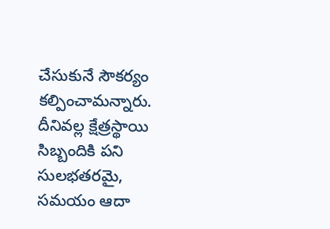చేసుకునే సౌకర్యం కల్పించామన్నారు. దీనివల్ల క్షేత్రస్థాయి సిబ్బందికి పని సులభతరమై, సమయం ఆదా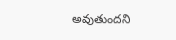అవుతుందని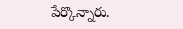పేర్కొన్నారు.